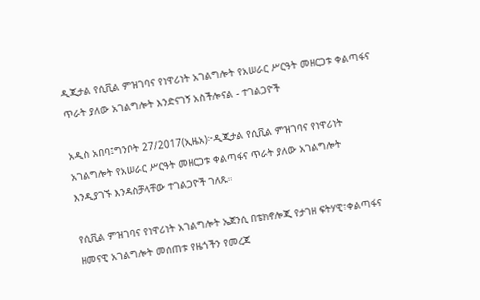ዲጂታል የሲቪል ምዝገባና የነዋሪነት አገልግሎት የአሠራር ሥርዓት መዘርጋቱ ቀልጣፋና ጥራት ያለው አገልግሎት እንድናገኝ አስችሎናል - ተገልጋዮች

አዲስ አበባ፤ግንቦት 27/2017(ኢዜአ)፦ዲጂታል የሲቪል ምዝገባና የነዋሪነት አገልግሎት የአሠራር ሥርዓት መዘርጋቱ ቀልጣፋና ጥራት ያለው አገልግሎት እንዲያገኙ እንዳስቻላቸው ተገልጋዮች ገለጹ።

የሲቪል ምዝገባና የነዋሪነት አገልግሎት ኤጀንሲ በቴክኖሎጂ የታገዘ ፍትሃዊ፣ቀልጣፋና ዘመናዊ አገልግሎት መሰጠቱ የዜጎችን የመረጃ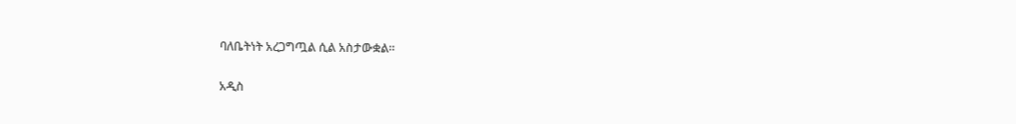ባለቤትነት አረጋግጧል ሲል አስታውቋል።

አዲስ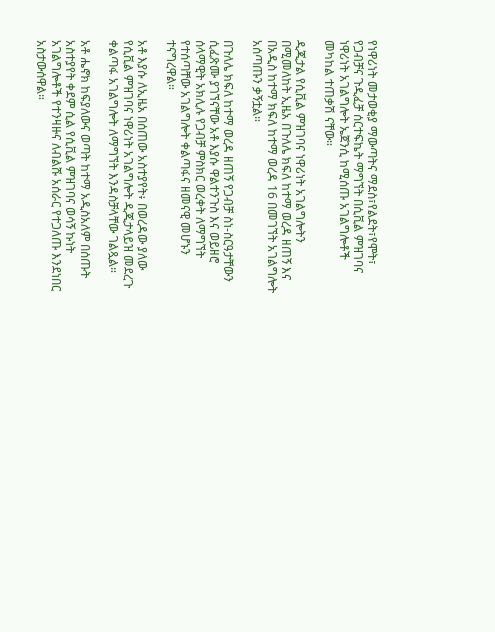የነዋሪነት መታወቂያ ማውጣትና ማደስ፣የልደት፣የሞት፣ የጋብቻና ጉዲፈቻ ሰርተፍኬት ማግኘት በሲቪል ምዝገባና ነዋሪነት አገልግሎት ኤጀንሲ ከሚሰጡ አገልግሎቶች መካከል ተጠቃሽ ናቸው።

ዲጂታል የሲቪል ምዝገባና ነዋሪነት አገልግሎትን በሚመለከት ኢዜአ በጉለሌ ክፍለ ከተማ ወረዳ ዘጠኝ እና በአዲስ ከተማ ክፍለ ከተማ ወረዳ 16 በመገኘት አገልግሎት አሰጣጡን ቃኝቷል።

በጉለሌ ክፍለ ከተማ ወረዳ ዘጠኝ የጋብቻ ስነ-ስርዓታቸውን ሲፈጽሙ ያገኘናቸው አቶ እያሱ ዋልተንጉስ እና ወይዘሮ ሰላማዊት አክሊሉ የጋብቻ ምስክር ወረቀት ለማግኘት የተሰጣቸው አገልግሎት ቀልጣፋና ዘመናዊ መሆኑን ተናግረዋል።

አቶ እያሱ ለኢዜአ በሰጠው አስተያየት፥ በወረዳው ያለው የሲቪል ምዝገባና ነዋሪነት አገልግሎት ዲጂታላይዝ መደረጉ ቀልጣፋ አገልግሎት ለማግኘት እንዳስቻላቸው ገልጿል።

አቶ ሔኖክ ከፍያለውና ወጣት ከተማ አዲስአለም በሰጡት አስተያየት ቀደም ሲል የሲቪል ምዝገባና ወሳኝ ኩነት አገልግሎቶች የተንዛዙና ለብልሹ አሰራር የተጋለጡ እንደነበር አስታውሰዋል።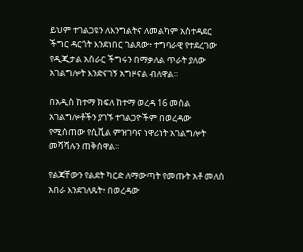ይህም ተገልጋዩን ለእንግልትና ለመልካም አስተዳደር ችግር ዳርጎት እንደነበር ገልጸው፥ ተግባራዊ የተደረገው የዲጂታል አሰራር ችግሩን በማቃለል ጥራት ያለው አገልግሎት እንድናገኝ አግዞናል ብለዋል።

በአዲስ ከተማ ክፍለ ከተማ ወረዳ 16 መሰል አገልግሎቶችን ያገኙ ተገልጋዮችም በወረዳው የሚሰጠው የሲቪል ምዝገባና ነዋሪነት አገልግሎት መሻሻሉን ጠቅሰዋል።

የልጃቸውን የልደት ካርድ ለማውጣት የመጡት አቶ መለሰ አበራ እንደገለጹት፥ በወረዳው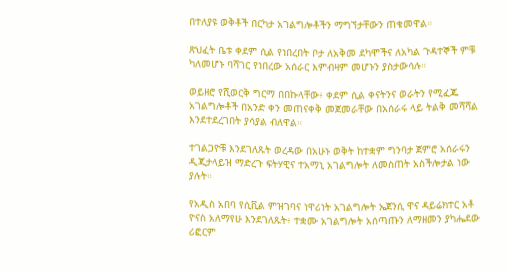በተለያዩ ወቅቶች በርካታ አገልግሎቶችን ማግኘታቸውን ጠቁመዋል።

ጽህፈት ቤቱ ቀደም ሲል የነበረበት ቦታ ለአቅመ ደካሞችና ለአካል ጉዳተኞች ምቹ ካለመሆኑ ባሻገር የነበረው አሰራር እምብዛም መሆኑን ያስታውሳሉ።

ወይዘሮ የሺወርቅ ግርማ በበኩላቸው፥ ቀደም ሲል ቀናትንና ወራትን የሚፈጁ አገልግሎቶች በአንድ ቀን መጠናቀቅ መጀመራቸው በአሰራሩ ላይ ትልቅ መሻሻል እንደተደረገበት ያሳያል ብለዋል።

ተገልጋዮቹ እንደገለጹት ወረዳው በአሁኑ ወቅት ከተቋም ግንባታ ጀምሮ አሰራሩን ዲጂታላይዝ ማድረጉ ፍትሃዊና ተአማኒ አገልግሎት ለመስጠት አስችሎታል ነው ያሉት።

የአዲስ አበባ የሲቪል ምዝገባና ነዋሪነት አገልግሎት ኤጀንሲ ዋና ዳይሬክተር አቶ ዮናስ አለማየሁ እንደገለጹት፥ ተቋሙ አገልግሎት አሰጣጡን ለማዘመን ያካሔደው ሪፎርም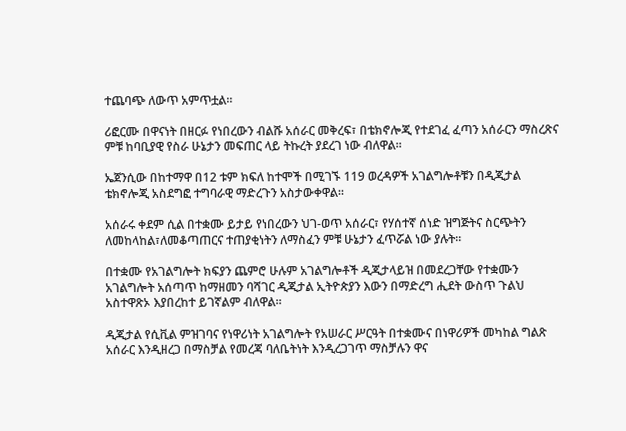ተጨባጭ ለውጥ አምጥቷል።

ሪፎርሙ በዋናነት በዘርፉ የነበረውን ብልሹ አሰራር መቅረፍ፣ በቴክኖሎጂ የተደገፈ ፈጣን አሰራርን ማስረጽና ምቹ ከባቢያዊ የስራ ሁኔታን መፍጠር ላይ ትኩረት ያደረገ ነው ብለዋል።

ኤጀንሲው በከተማዋ በ12 ቱም ክፍለ ከተሞች በሚገኙ 119 ወረዳዎች አገልግሎቶቹን በዲጂታል ቴክኖሎጂ አስደግፎ ተግባራዊ ማድረጉን አስታውቀዋል።

አሰራሩ ቀደም ሲል በተቋሙ ይታይ የነበረውን ህገ-ወጥ አሰራር፣ የሃሰተኛ ሰነድ ዝግጅትና ስርጭትን ለመከላከል፣ለመቆጣጠርና ተጠያቂነትን ለማስፈን ምቹ ሁኔታን ፈጥሯል ነው ያሉት።

በተቋሙ የአገልግሎት ክፍያን ጨምሮ ሁሉም አገልግሎቶች ዲጂታላይዝ በመደረጋቸው የተቋሙን አገልግሎት አሰጣጥ ከማዘመን ባሻገር ዲጂታል ኢትዮጵያን እውን በማድረግ ሒደት ውስጥ ጉልህ አስተዋጽኦ እያበረከተ ይገኛልም ብለዋል።

ዲጂታል የሲቪል ምዝገባና የነዋሪነት አገልግሎት የአሠራር ሥርዓት በተቋሙና በነዋሪዎች መካከል ግልጽ አሰራር እንዲዘረጋ በማስቻል የመረጃ ባለቤትነት እንዲረጋገጥ ማስቻሉን ዋና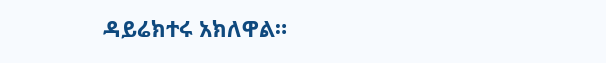ዳይሬክተሩ አክለዋል።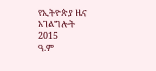የኢትዮጵያ ዜና አገልግሎት
2015
ዓ.ም